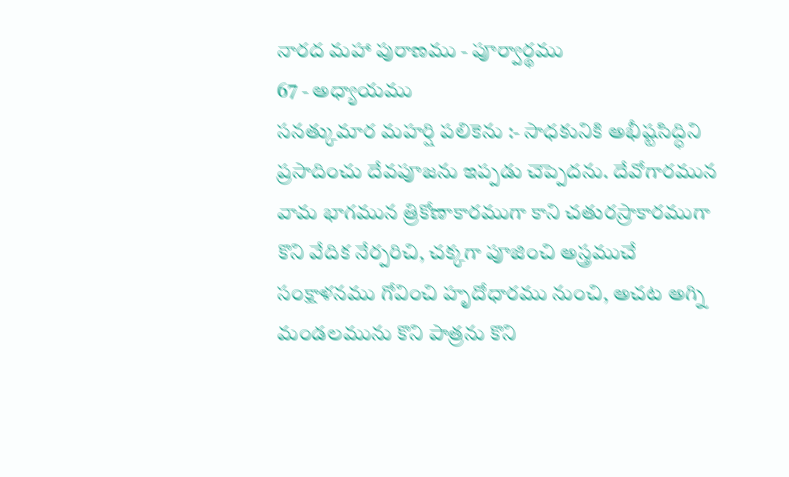నారద మహా పురాణము - పూర్వార్థము
67 - అధ్యాయము
సనత్కుమార మహర్షి పలికెను :- సాధకునికి అభీష్టసిద్ధిని ప్రసాదించు దేవపూజను ఇప్పడు చెప్పెదను. దేవోగారమున వామ భాగమున త్రికోణాకారముగా కాని చతురస్రాకారముగా కొని వేదిక నేర్పరిచి, చక్కగా పూజించి అస్త్రముచే సంక్షాళనము గోవించి హృదోధారము నుంచి, అచట అగ్ని మండలమును కొని పాత్రను కొని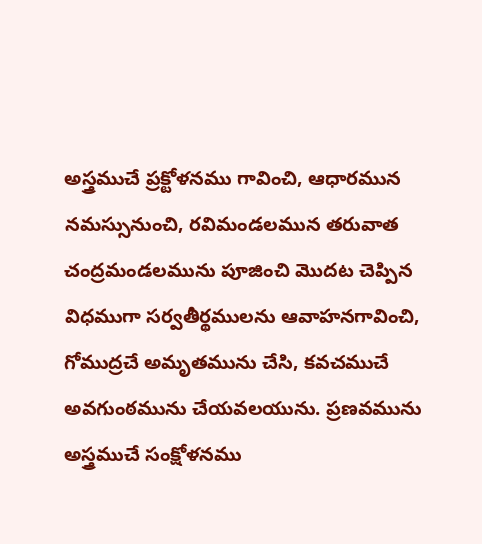అస్త్రముచే ప్రక్టోళనము గావించి, ఆధారమున నమస్సునుంచి, రవిమండలమున తరువాత చంద్రమండలమును పూజించి మొదట చెప్పిన విధముగా సర్వతీర్థములను ఆవాహనగావించి, గోముద్రచే అమృతమును చేసి, కవచముచే అవగుంఠమును చేయవలయును. ప్రణవమును అస్త్రముచే సంక్షోళనము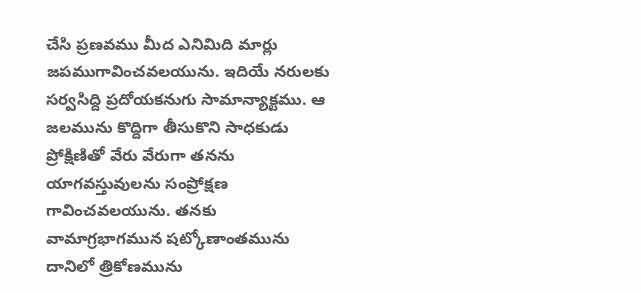చేసి ప్రణవము మీద ఎనిమిది మార్లు జపముగావించవలయును. ఇదియే నరులకు సర్వసిద్ది ప్రదోయకనుగు సామాన్యాక్టము. ఆ జలమును కొద్దిగా తీసుకొని సాధకుడు ప్రోక్షిణితో వేరు వేరుగా తనను యాగవస్తువులను సంప్రోక్షణ గావించవలయును. తనకు వామాగ్రభాగమున షట్కోణాంతమును దానిలో త్రికోణమును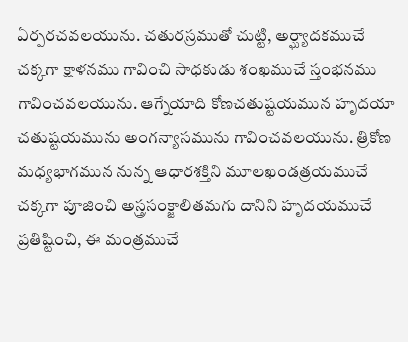ఏర్పరచవలయును. చతురస్రముతో చుట్టి, అర్ఘ్యాదకముచే చక్కగా క్షాళనము గావించి సాధకుడు శంఖముచే స్తంభనము గావించవలయును. ఆగ్నేయాది కోణచతుష్టయమున హృదయా చతుష్టయమును అంగన్యాసమును గావించవలయును. త్రికోణ మధ్యభాగమున నున్న ఆధారశక్తిని మూలఖండత్రయముచే చక్కగా పూజించి అస్త్రసంక్జాలితమగు దానిని హృదయముచే ప్రతిష్టించి, ఈ మంత్రముచే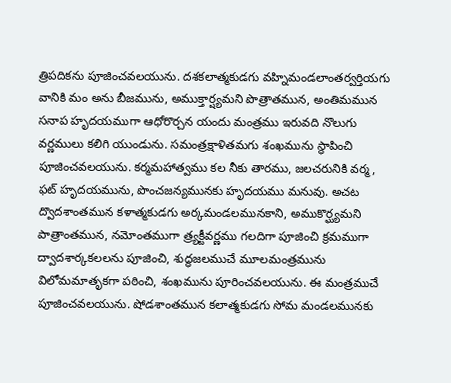త్రిపదికను పూజించవలయును. దశకలాత్మకుడగు వహ్నిమండలాంతర్వర్తియగు వానికి మం అను బీజమును, అముక్తార్ష్యమని పొత్రాతమున, అంతిమమున సనాప హృదయముగా ఆధోరొర్చన యందు మంత్రము ఇరువది నొలుగు వర్ణములు కలిగి యుండును. సమంత్రక్షాళితమగు శంఖమును స్థాపించి పూజించవలయును. కర్మమహాత్వము కల నీకు తారము, జలచరునికి వర్మ, ఫట్ హృదయమును, పొంచజన్యమునకు హృదయము మనువు. అచట ద్వొదశాంతమున కళాత్మకుడగు అర్కమండలమునకాని, అముకొర్ఘ్యమని పాత్రాంతమున, నమోంతముగా త్ర్యక్టీవర్ణము గలదిగా పూజించి క్రమముగా ద్వాదశార్కకలలను పూజించి, శుద్ధజలముచే మూలమంత్రమును విలోమమాతృకగా పఠించి, శంఖమును పూరించవలయును. ఈ మంత్రముచే పూజించవలయును. షోడశాంతమున కలాత్మకుడగు సోమ మండలమునకు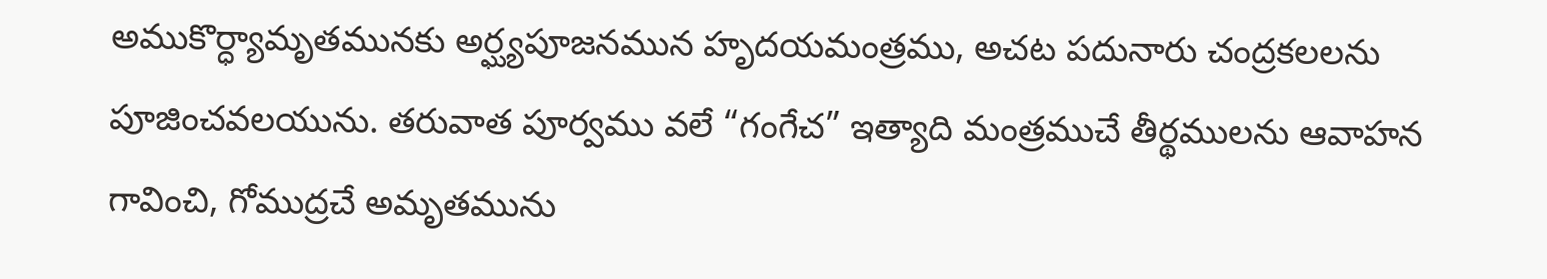అముకొర్ధ్యామృతమునకు అర్ఘ్యపూజనమున హృదయమంత్రము, అచట పదునారు చంద్రకలలను పూజించవలయును. తరువాత పూర్వము వలే “గంగేచ” ఇత్యాది మంత్రముచే తీర్థములను ఆవాహన గావించి, గోముద్రచే అమృతమును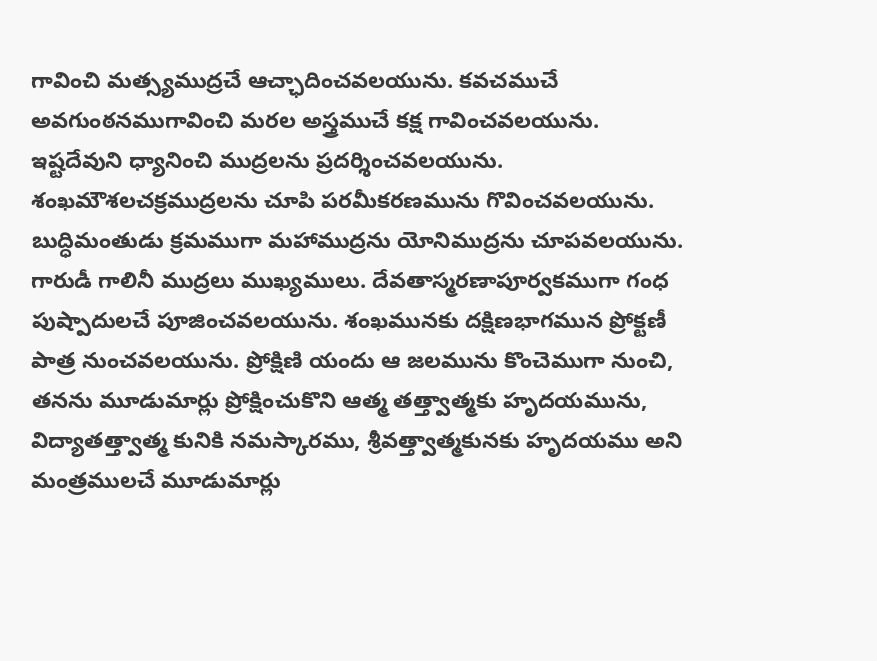గావించి మత్స్యముద్రచే ఆచ్ఛాదించవలయును. కవచముచే అవగుంఠనముగావించి మరల అస్త్రముచే కక్ష గావించవలయును. ఇష్టదేవుని ధ్యానించి ముద్రలను ప్రదర్శించవలయును. శంఖమౌశలచక్రముద్రలను చూపి పరమీకరణమును గొవించవలయును. బుద్ధిమంతుడు క్రమముగా మహాముద్రను యోనిముద్రను చూపవలయును. గారుడీ గాలినీ ముద్రలు ముఖ్యములు. దేవతాస్మరణాపూర్వకముగా గంధ పుష్పాదులచే పూజించవలయును. శంఖమునకు దక్షిణభాగమున ప్రోక్టణీ పాత్ర నుంచవలయును. ప్రోక్షిణి యందు ఆ జలమును కొంచెముగా నుంచి, తనను మూడుమార్లు ప్రోక్షించుకొని ఆత్మ తత్త్వాత్మకు హృదయమును, విద్యాతత్త్వాత్మ కునికి నమస్కారము, శ్రీవత్త్వాత్మకునకు హృదయము అని మంత్రములచే మూడుమార్లు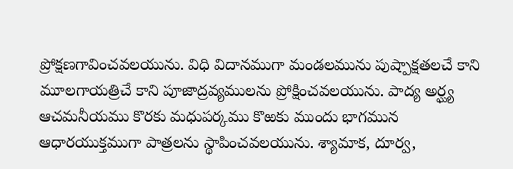ప్రోక్షణగావించవలయును. విధి విదానముగా మండలమును పుష్పాక్షతలచే కాని మూలగాయత్రిచే కాని పూజాద్రవ్యములను ప్రోక్షించవలయును. పాద్య అర్ఘ్య ఆచమనీయము కొరకు మధుపర్కము కొఱకు ముందు భాగమున ఆధారయుక్తముగా పాత్రలను స్థాపించవలయును. శ్యామాక, దూర్వ,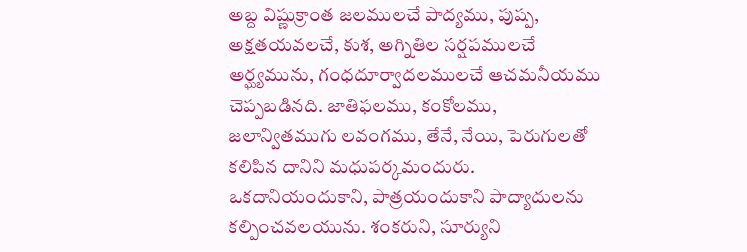అబ్ద విష్ణుక్రాంత జలములచే పాద్యము, పుష్ప, అక్షతయవలచే, కుశ, అగ్నితిల సర్షపములచే అర్ఘ్యమును, గంధదూర్వాదలములచే ఆచమనీయము చెప్పబడినది. జాతిఫలము, కంకోలము, జలాన్వితముగు లవంగము, తేనే, నేయి, పెరుగులతో కలిపిన దానిని మధుపర్కమందురు. ఒకదానియందుకాని, పాత్రయందుకాని పాద్యాదులను కల్పించవలయును. శంకరుని, సూర్యుని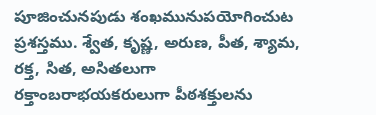పూజించునపుడు శంఖమునుపయోగించుట ప్రశస్తము. శ్వేత, కృష్ణ, అరుణ, పీత, శ్యామ, రక్త, సిత, అసితలుగా రక్తాంబరాభయకరులుగా పీఠశక్తులను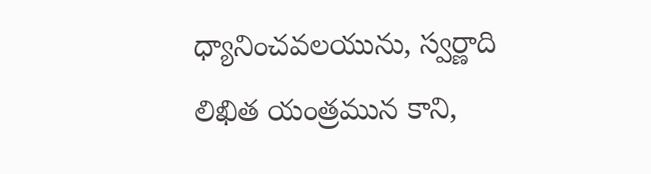ధ్యానించవలయును, స్వర్ణాది లిఖిత యంత్రమున కాని,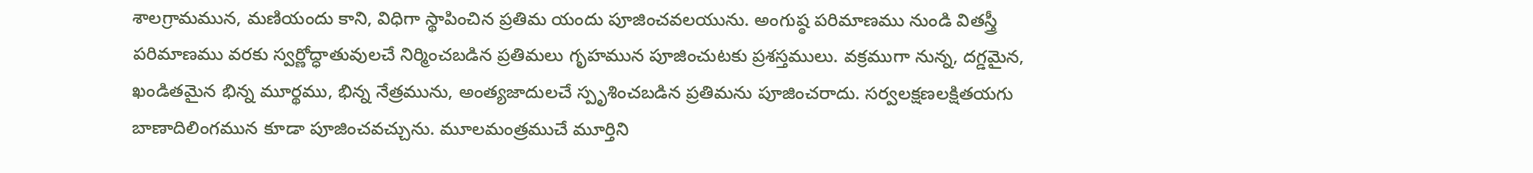శాలగ్రామమున, మణియందు కాని, విధిగా స్థాపించిన ప్రతిమ యందు పూజించవలయును. అంగుష్ఠ పరిమాణము నుండి వితస్త్రీ పరిమాణము వరకు స్వర్ణోద్ధాతువులచే నిర్మించబడిన ప్రతిమలు గృహమున పూజించుటకు ప్రశస్తములు. వక్రముగా నున్న, దగ్డమైన, ఖండితమైన భిన్న మూర్థము, భిన్న నేత్రమును, అంత్యజాదులచే స్పృశించబడిన ప్రతిమను పూజించరాదు. సర్వలక్షణలక్షితయగు బాణాదిలింగమున కూడా పూజించవచ్చును. మూలమంత్రముచే మూర్తిని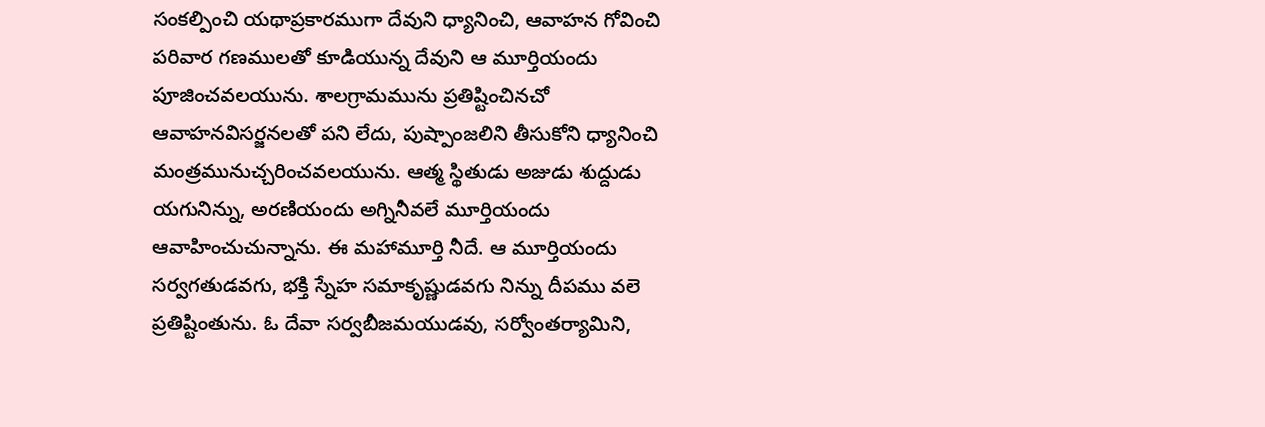సంకల్పించి యథాప్రకారముగా దేవుని ధ్యానించి, ఆవాహన గోవించి పరివార గణములతో కూడియున్న దేవుని ఆ మూర్తియందు పూజించవలయును. శాలగ్రామమును ప్రతిష్టించినచో ఆవాహనవిసర్జనలతో పని లేదు, పుష్పాంజలిని తీసుకోని ధ్యానించి మంత్రమునుచ్చరించవలయును. ఆత్మ స్థితుడు అజుడు శుద్దుడు యగునిన్ను, అరణియందు అగ్నినీవలే మూర్తియందు ఆవాహించుచున్నాను. ఈ మహామూర్తి నీదే. ఆ మూర్తియందు సర్వగతుడవగు, భక్తి స్నేహ సమాకృష్ణుడవగు నిన్ను దీపము వలె ప్రతిష్టింతును. ఓ దేవా సర్వబీజమయుడవు, సర్వోంతర్యామిని,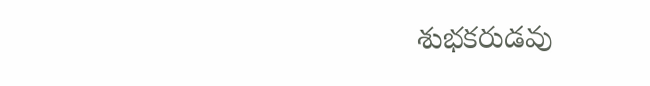శుభకరుడవు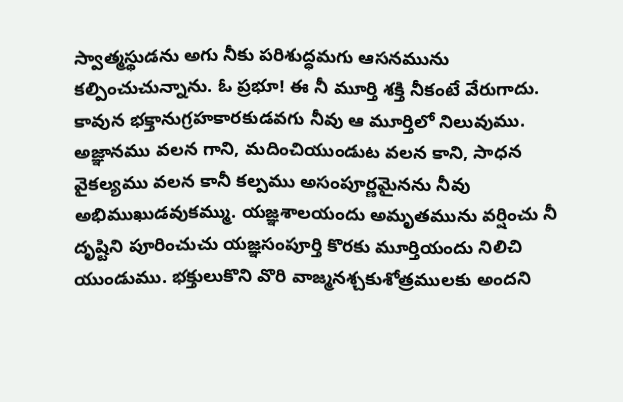స్వాత్మస్థుడను అగు నీకు పరిశుద్ధమగు ఆసనమును కల్పించుచున్నాను. ఓ ప్రభూ! ఈ నీ మూర్తి శక్తి నీకంటే వేరుగాదు. కావున భక్తానుగ్రహకారకుడవగు నీవు ఆ మూర్తిలో నిలువుము. అజ్ఞానము వలన గాని, మదించియుండుట వలన కాని, సాధన వైకల్యము వలన కానీ కల్పము అసంపూర్ణమైనను నీవు అభిముఖుడవుకమ్ము. యజ్ఞశాలయందు అమృతమును వర్షించు నీ దృష్టిని పూరించుచు యజ్ఞసంపూర్తి కొరకు మూర్తియందు నిలిచి యుండుము. భక్తులుకొని వొరి వాజ్మనశ్చకుశోత్రములకు అందని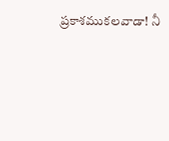ప్రకాశముకలవాడా! నీ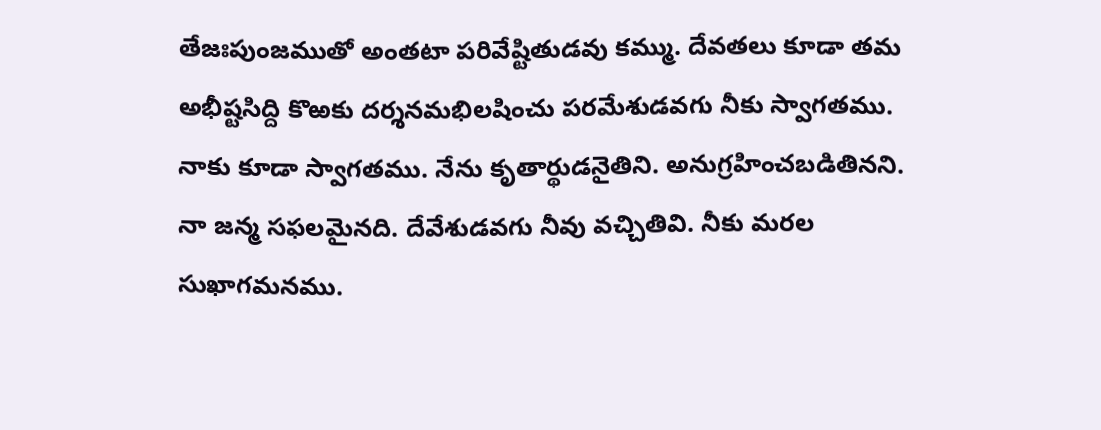తేజఃపుంజముతో అంతటా పరివేష్టితుడవు కమ్ము. దేవతలు కూడా తమ అభీష్టసిద్ది కొఱకు దర్శనమభిలషించు పరమేశుడవగు నీకు స్వాగతము. నాకు కూడా స్వాగతము. నేను కృతార్థుడనైతిని. అనుగ్రహించబడితినని. నా జన్మ సఫలమైనది. దేవేశుడవగు నీవు వచ్చితివి. నీకు మరల సుఖాగమనము.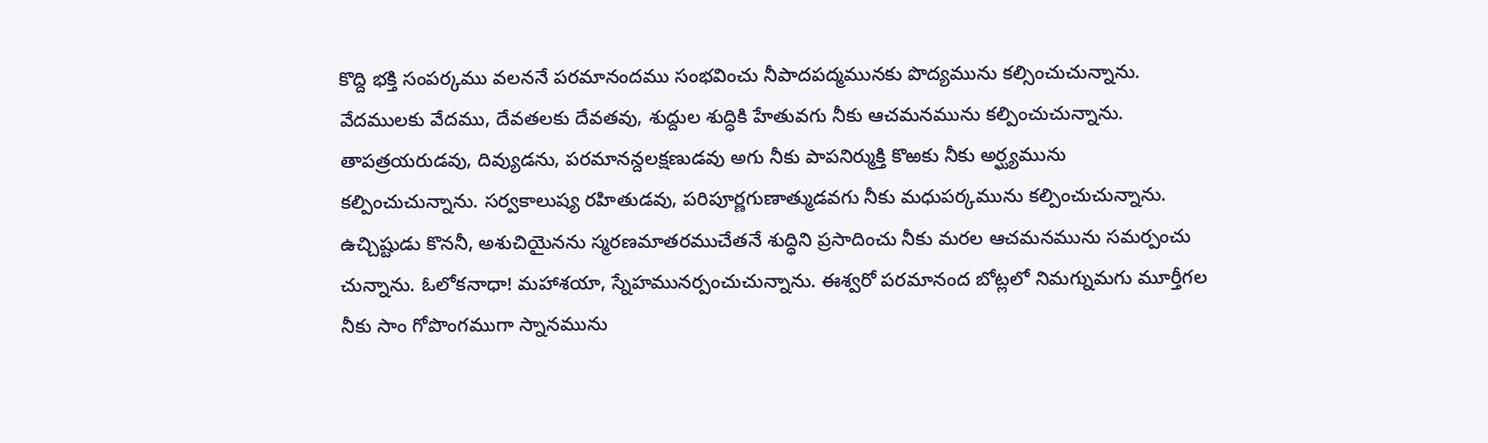కొద్ది భక్తి సంపర్కము వలననే పరమానందము సంభవించు నీపాదపద్మమునకు పొద్యమును కల్సించుచున్నాను. వేదములకు వేదము, దేవతలకు దేవతవు, శుద్దుల శుద్ధికి హేతువగు నీకు ఆచమనమును కల్పించుచున్నాను. తాపత్రయరుడవు, దివ్యుడను, పరమానన్దలక్షణుడవు అగు నీకు పాపనిర్ముక్తి కొఱకు నీకు అర్ఘ్యమును కల్పించుచున్నాను. సర్వకాలుష్య రహితుడవు, పరిపూర్ణగుణాత్ముడవగు నీకు మధుపర్కమును కల్పించుచున్నాను. ఉచ్చిష్టుడు కొననీ, అశుచియైనను స్మరణమాతరముచేతనే శుద్ధిని ప్రసాదించు నీకు మరల ఆచమనమును సమర్పంచు చున్నాను. ఓలోకనాధా! మహాశయా, స్నేహమునర్పంచుచున్నాను. ఈశ్వరో పరమానంద బోట్లలో నిమగ్నుమగు మూర్తీగల నీకు సాం గోపొంగముగా స్నానమును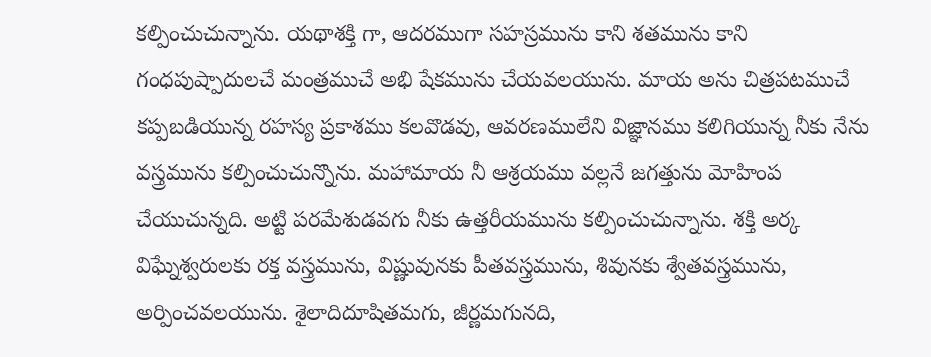కల్పించుచున్నాను. యథాశక్తి గా, ఆదరముగా సహస్రమును కాని శతమును కాని గంధపుష్పాదులచే మంత్రముచే అభి షేకమును చేయవలయును. మాయ అను చిత్రపటముచే కప్పబడియున్న రహస్య ప్రకాశము కలవొడవు, ఆవరణములేని విజ్ఞానము కలిగియున్న నీకు నేను వస్త్రమును కల్పించుచున్నొను. మహామాయ నీ ఆశ్రయము వల్లనే జగత్తును మోహింప చేయుచున్నది. అట్టి పరమేశుడవగు నీకు ఉత్తరీయమును కల్పించుచున్నాను. శక్తి అర్క విఘ్నేశ్వరులకు రక్త వస్త్రమును, విష్ణువునకు పీతవస్త్రమును, శివునకు శ్వేతవస్త్రమును, అర్పించవలయును. శైలాదిదూషితమగు, జీర్ణమగునది,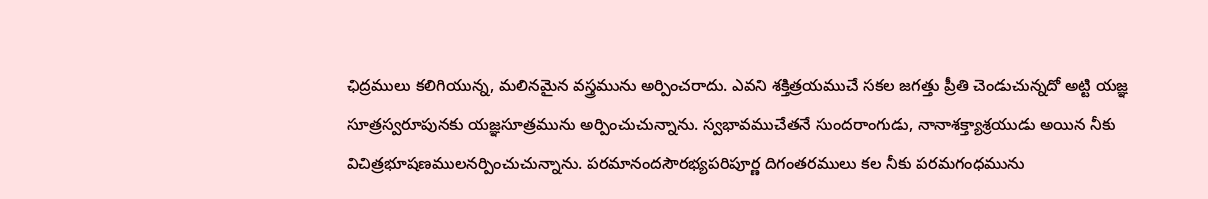ఛిద్రములు కలిగియున్న, మలినమైన వస్త్రమును అర్పించరాదు. ఎవని శక్తిత్రయముచే సకల జగత్తు ప్రీతి చెండుచున్నదో అట్టి యజ్ఞ సూత్రస్వరూపునకు యజ్ఞసూత్రమును అర్పించుచున్నాను. స్వభావముచేతనే సుందరాంగుడు, నానాశక్త్యాశ్రయుడు అయిన నీకు విచిత్రభూషణములనర్పించుచున్నాను. పరమానందసౌరభ్యపరిపూర్ణ దిగంతరములు కల నీకు పరమగంధమును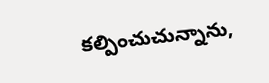కల్పించుచున్నాను,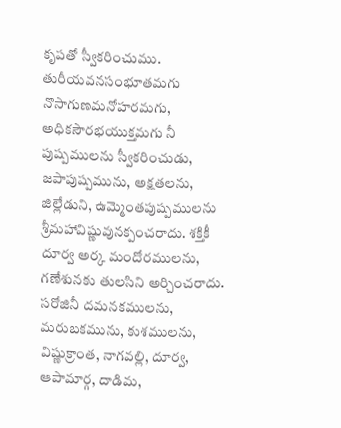కృపతో స్వీకరించుము. తురీయవనసంభూతమగు నొసాగుణమనోహరమగు, అధికసౌరభయుక్తమగు నీ పుష్పములను స్వీకరించుడు, జపాపుష్పమును, అక్షతలను, జిల్లేడుని, ఉమ్మెంతపుష్పములను శ్రీమహావిష్ణువునక్పంచరాదు. శక్తికీ దూర్వ అర్క మందోరములను, గణేశునకు తులసిని అర్చించరాదు. సరోజినీ దమనకములను, మరుబకమును, కుశములను, విష్ణుక్రాంత, నాగవల్లి, దూర్వ, ఆపామార్గ, దాడిమ,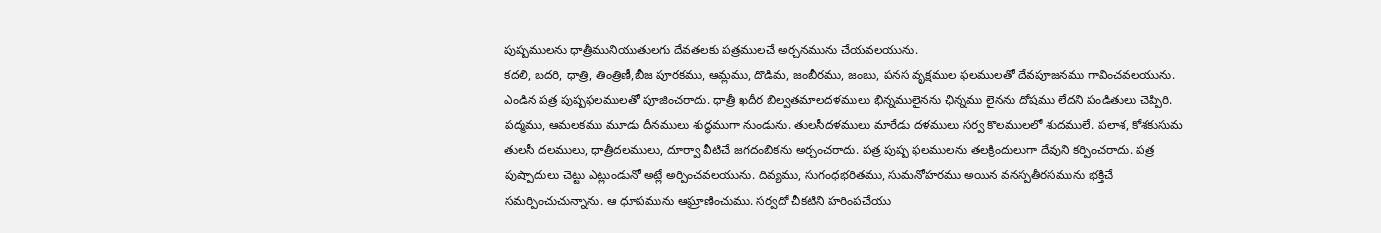పుష్పములను ధాత్రీమునియుతులగు దేవతలకు పత్రములచే అర్చనమును చేయవలయును.
కదలి, బదరి, ధాత్రి, తింత్రిణీ,బీజ పూరకము, ఆమ్లము, దొడిమ, జంబీరము, జంబు, పనస వృక్షముల ఫలములతో దేవపూజనము గావించవలయును. ఎండిన పత్ర పుష్పఫలములతో పూజించరాదు. ధాత్రీ ఖదీర బిల్వతమాలదళములు భిన్నములైనను ఛిన్నము లైనను దోషము లేదని పండితులు చెప్పిరి. పద్మము, ఆమలకము మూడు దీనములు శుద్ధముగా నుండును. తులసీదళములు మారేడు దళములు సర్వ కొలములలో శుదములే. పలాశ, కోశకుసుమ తులసీ దలములు, ధాత్రీదలములు, దూర్వా వీటిచే జగదంబికను అర్చంచరాదు. పత్ర పుష్ప ఫలములను తలక్రిందులుగా దేవుని కర్పించరాదు. పత్ర పుష్పాదులు చెట్టు ఎట్లుండునో అట్లే అర్పించవలయును. దివ్యము, సుగంధభరితము, సుమనోహరము అయిన వనస్పతీరసమును భక్తిచే సమర్పించుచున్నాను. ఆ ధూపమును ఆఘ్రాణించుము. సర్వదో చీకటిని హరింపచేయు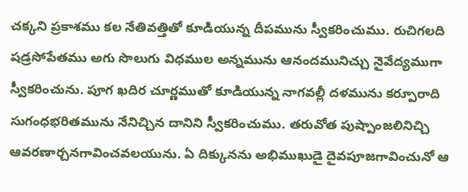చక్కని ప్రకాశము కల నేతివత్తితో కూడియున్న దీపమును స్వీకరించుము. రుచిగలది షడ్రసోపేతము అగు సొలుగు విధముల అన్నమును ఆనందమునిచ్చు నైవేద్యముగా స్వీకరించును. పూగ ఖదిర చూర్ణముతో కూడియున్న నాగవల్లీ దళమును కర్పూరాది సుగంధభరితమును నేనిచ్చిన దానిని స్వీకరించుము. తరువోత పుష్పాంజలినిచ్చి ఆవరణార్చనగావించవలయును. ఏ దిక్కునను అభిముఖుడై దైవపూజగావించునో ఆ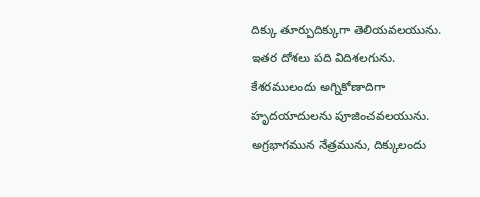దిక్కు తూర్పుదిక్కుగా తెలియవలయును. ఇతర దోశలు పది విదిశలగును. కేశరములందు అగ్నికోణాదిగా హృదయాదులను పూజించవలయును. అగ్రభాగమున నేత్రమును, దిక్కులందు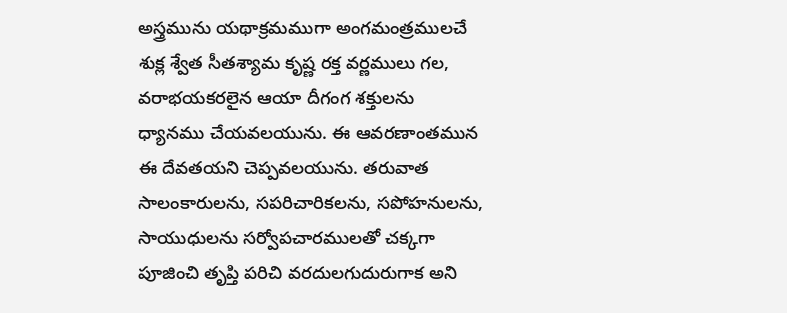అస్త్రమును యథాక్రమముగా అంగమంత్రములచే శుక్ల శ్వేత సీతశ్యామ కృష్ణ రక్త వర్ణములు గల, వరాభయకరలైన ఆయా దీగంగ శక్తులను ధ్యానము చేయవలయును. ఈ ఆవరణాంతమున ఈ దేవతయని చెప్పవలయును. తరువాత సాలంకారులను, సపరిచారికలను, సపోహనులను, సాయుధులను సర్వోపచారములతో చక్కగా పూజించి తృప్తి పరిచి వరదులగుదురుగాక అని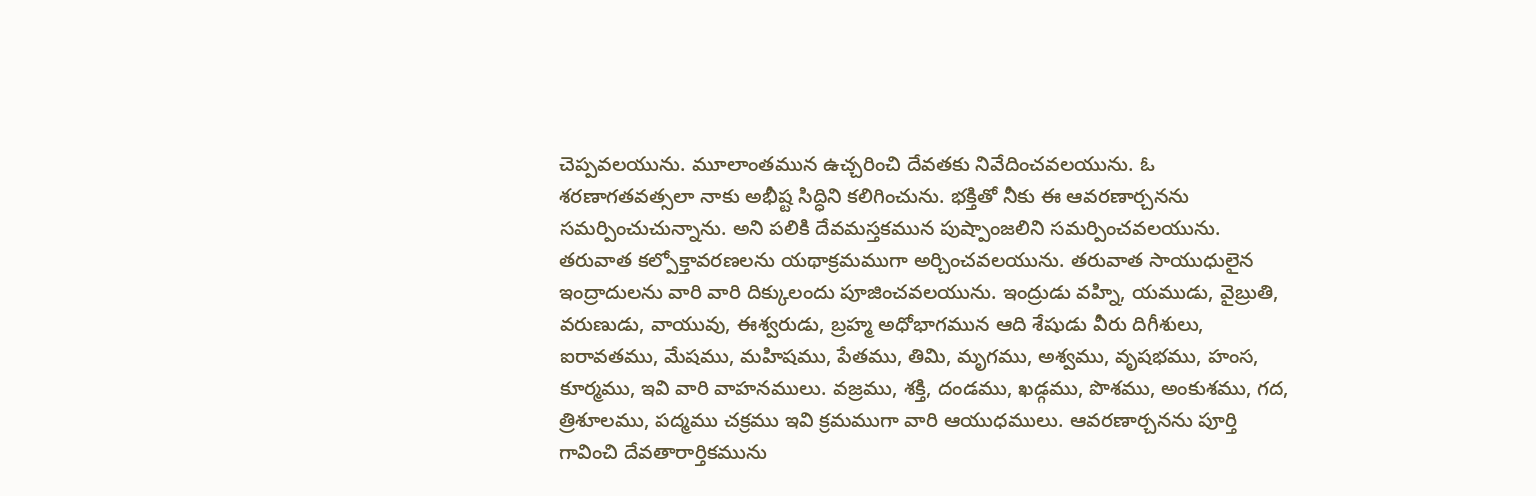చెప్పవలయును. మూలాంతమున ఉచ్చరించి దేవతకు నివేదించవలయును. ఓ శరణాగతవత్సలా నాకు అభీష్ట సిద్ధిని కలిగించును. భక్తితో నీకు ఈ ఆవరణార్చనను సమర్పించుచున్నాను. అని పలికి దేవమస్తకమున పుష్పాంజలిని సమర్పించవలయును. తరువాత కల్పోక్తావరణలను యథాక్రమముగా అర్చించవలయును. తరువాత సాయుధులైన ఇంద్రాదులను వారి వారి దిక్కులందు పూజించవలయును. ఇంద్రుడు వహ్ని, యముడు, వైబ్రుతి, వరుణుడు, వాయువు, ఈశ్వరుడు, బ్రహ్మ అధోభాగమున ఆది శేషుడు వీరు దిగీశులు, ఐరావతము, మేషము, మహిషము, పేతము, తిమి, మృగము, అశ్వము, వృషభము, హంస, కూర్మము, ఇవి వారి వాహనములు. వజ్రము, శక్తి, దండము, ఖడ్గము, పొశము, అంకుశము, గద, త్రిశూలము, పద్మము చక్రము ఇవి క్రమముగా వారి ఆయుధములు. ఆవరణార్చనను పూర్తి గావించి దేవతారార్తికమును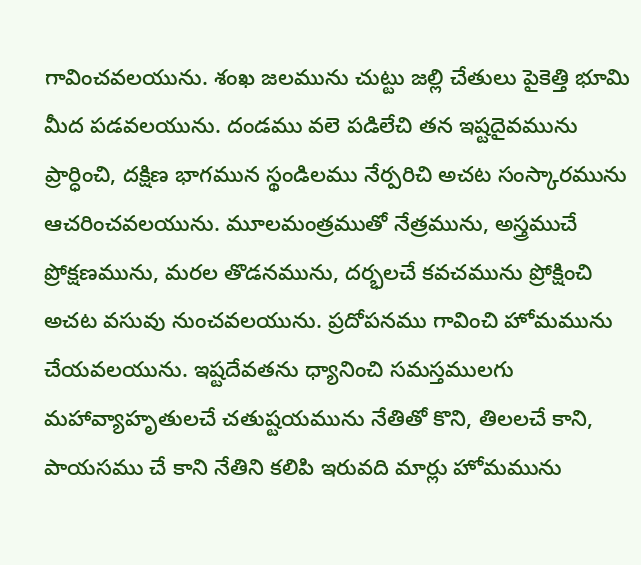గావించవలయును. శంఖ జలమును చుట్టు జల్లి చేతులు పైకెత్తి భూమి మీద పడవలయును. దండము వలె పడిలేచి తన ఇష్టదైవమును ప్రార్ధించి, దక్షిణ భాగమున స్థండిలము నేర్పరిచి అచట సంస్కారమును ఆచరించవలయును. మూలమంత్రముతో నేత్రమును, అస్త్రముచే ప్రోక్షణమును, మరల తొడనమును, దర్భలచే కవచమును ప్రోక్షించి అచట వసువు నుంచవలయును. ప్రదోపనము గావించి హోమమును చేయవలయును. ఇష్టదేవతను ధ్యానించి సమస్తములగు మహావ్యాహృతులచే చతుష్టయమును నేతితో కొని, తిలలచే కాని, పాయసము చే కాని నేతిని కలిపి ఇరువది మార్లు హోమమును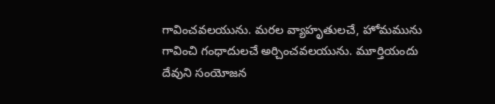గావించవలయును. మరల వ్యాహృతులచే, హోమమును గావించి గంధాదులచే అర్చించవలయును. మూర్తియందు దేవుని సంయోజన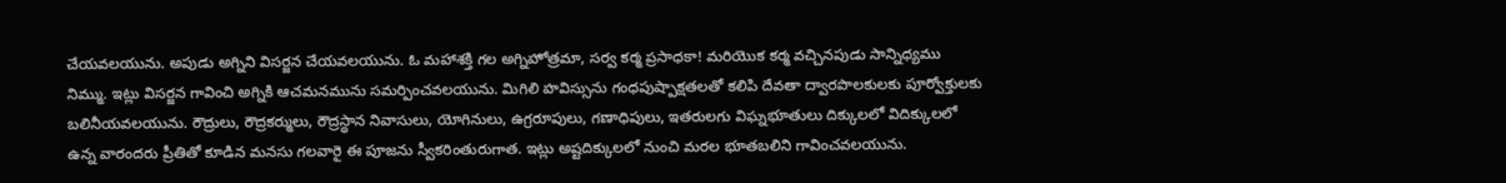చేయవలయును. అపుడు అగ్నిని విసర్జన చేయవలయును. ఓ మహాశక్తి గల అగ్నిహోత్రమా, సర్వ కర్మ ప్రసాధకా! మరియొక కర్మ వచ్చినపుడు సాన్నిధ్యము నిమ్ము. ఇట్లు విసర్జన గావించి అగ్నికి ఆచమనమును సమర్పించవలయును. మిగిలి హవిస్సును గంధపుష్పాక్షతలతో కలిపి దేవతా ద్వారపొలకులకు పూర్వోక్తులకు బలినీయవలయును. రౌద్రులు, రౌద్రకర్ములు, రౌద్రస్థాన నివాసులు, యోగినులు, ఉగ్రరూపులు, గణాధిపులు, ఇతరులగు విఘ్నభూతులు దిక్కులలో విదిక్కులలో ఉన్న వారందరు ప్రీతితో కూడిన మనసు గలవారై ఈ పూజను స్వీకరింతురుగాత. ఇట్లు అష్టదిక్కులలో నుంచి మరల భూతబలిని గావించవలయును.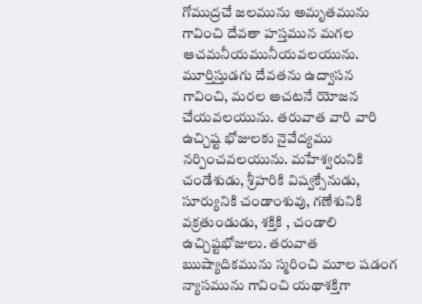గోముద్రచే జలమును అమృతమును గావించి దేవతా హస్తమున మగల ఆచమనీయమునీయవలయును. మూర్తిస్తుడగు దేవతను ఉద్వాసన గావించి, మరల అచటనే యోజన చేయవలయును. తరువాత వారి వారి ఉచ్చిష్ట భోజులకు నైవేద్యము నర్పించవలయును. మహేశ్వరునికి చండేశుడు, శ్రీహరికి విష్వక్సేనుడు, సూర్యునికి చండాంశువు, గణేశునికి వక్రతుండుడు, శక్తికి , చండాలి ఉచ్చిష్టభోజులు. తరువాత ఋష్యాదికమును స్మరించి మూల షడంగ న్యాసమును గావించి యథాశక్తిగా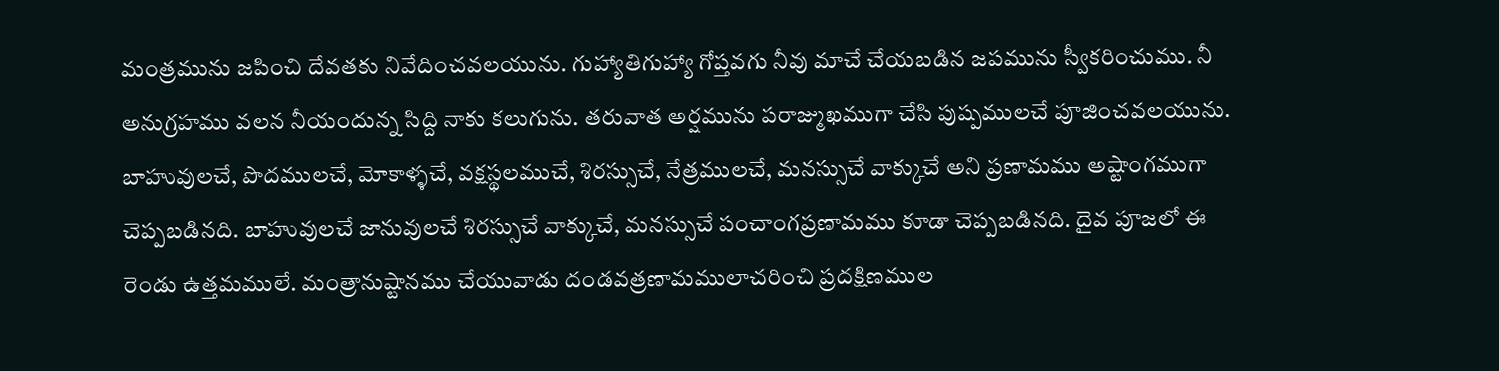మంత్రమును జపించి దేవతకు నివేదించవలయును. గుహ్యాతిగుహ్యా గోప్తవగు నీవు మాచే చేయబడిన జపమును స్వీకరించుము. నీ అనుగ్రహము వలన నీయందున్న సిద్ది నాకు కలుగును. తరువాత అర్షమును పరాజ్ముఖముగా చేసి పుష్పములచే పూజించవలయును. బాహువులచే, పొదములచే, మోకాళ్ళచే, వక్షస్థలముచే, శిరస్సుచే, నేత్రములచే, మనస్సుచే వాక్కుచే అని ప్రణామము అష్టాంగముగా చెప్పబడినది. బాహువులచే జానువులచే శిరస్సుచే వాక్కుచే, మనస్సుచే పంచాంగప్రణామము కూడా చెప్పబడినది. దైవ పూజలో ఈ రెండు ఉత్తమములే. మంత్రానుష్టానము చేయువాడు దండవత్రణామములాచరించి ప్రదక్షిణముల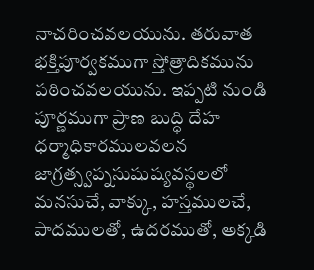నాచరించవలయును. తరువాత భక్తిపూర్వకముగా స్తోత్రాదికమును పఠించవలయును. ఇప్పటి నుండి పూర్ణముగా ప్రాణ బుద్ధి దేహ ధర్మాధికారములవలన జాగ్రత్స్వప్నసుషుష్యవస్థలలో మనసుచే, వాక్కు, హస్తములచే, పాదములతో, ఉదరముతో, అక్కడి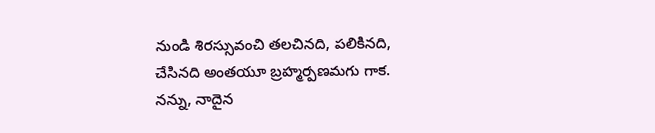నుండి శిరస్సువంచి తలచినది, పలికినది, చేసినది అంతయూ బ్రహ్మర్పణమగు గాక. నన్ను, నాదైన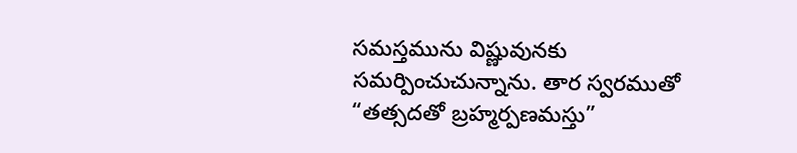సమస్తమును విష్ణువునకు సమర్పించుచున్నాను. తార స్వరముతో “తత్సదతో బ్రహ్మర్పణమస్తు”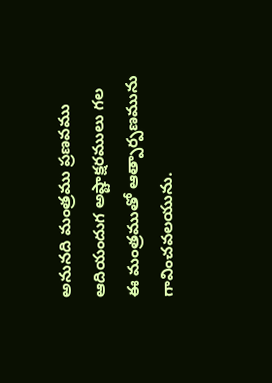అనునది మంత్రము ప్రణవము ఆదియందుగ అష్టాక్షరములు గల ఈ మంత్రముతో ఆత్పార్పణమును గావించవలయును.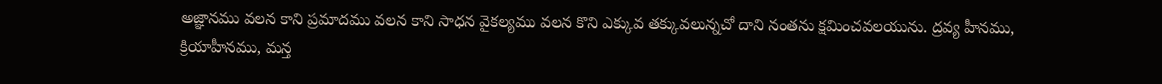అజ్ఞానము వలన కాని ప్రమాదము వలన కాని సాధన వైకల్యము వలన కొని ఎక్కువ తక్కువలున్నచో దాని నంతను క్షమించవలయును. ద్రవ్య హీనము, క్రియాహీనము, మన్త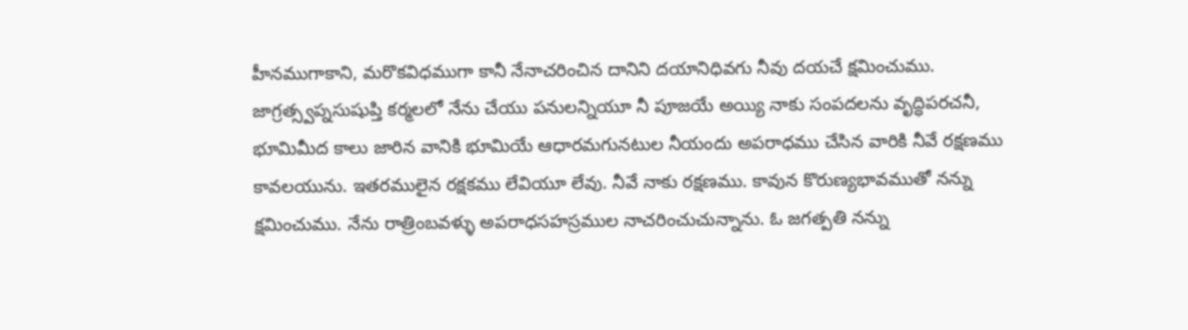హీనముగాకాని, మరొకవిధముగా కానీ నేనాచరించిన దానిని దయానిధివగు నీవు దయచే క్షమించుము. జాగ్రత్స్వప్నసుషుప్తి కర్మలలో నేను చేయు పనులన్నియూ నీ పూజయే అయ్యి నాకు సంపదలను వృద్ధిపరచనీ, భూమిమీద కాలు జారిన వానికి భూమియే ఆధారమగునటుల నీయందు అపరాధము చేసిన వారికి నీవే రక్షణము కావలయును. ఇతరములైన రక్షకము లేవియూ లేవు. నీవే నాకు రక్షణము. కావున కొరుణ్యభావముతో నన్ను క్షమించుము. నేను రాత్రింబవళ్ళు అపరాధసహస్రముల నాచరించుచున్నాను. ఓ జగత్పతి నన్ను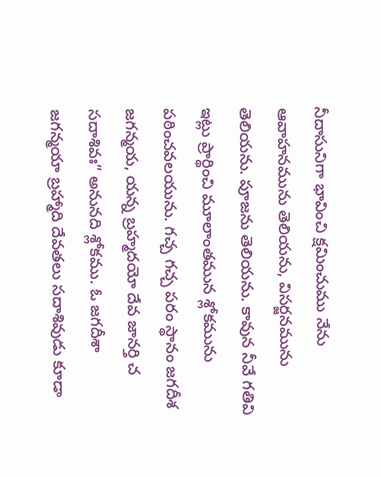నీదాసునిగా భావించి క్షమించుము నేను ఆవాహనమును తెలియను, విసర్జనమును తెలియను. పూజను తెలియను. కావున నీవే గతివి ఇట్లు ప్రార్థించి మూలాంతమున శ్లోకమును పఠించవలయును. గచ్చ గచ్చ పరం స్థానం జగదీశ జగన్మయ, యన్న బ్రహ్మదయో దేవ జానర్తి చ సదాశివః” అనునది శ్లోకము. ఓ జగదీశా జగన్మయా బ్రహ్మాది దేవతలు సదాశివుడు కూడా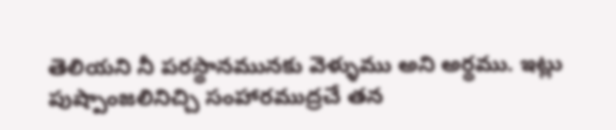తెలియని నీ పరస్థానమునకు వెళ్ళుము అని అర్థము. ఇట్లు పుష్పాంజలినిచ్చి సంహారముద్రచే తన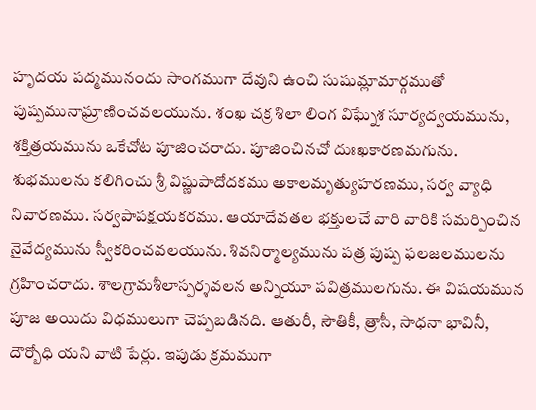హృదయ పద్మమునందు సాంగముగా దేవుని ఉంచి సుషుమ్లామార్గముతో పుష్పమునాఘ్రాణించవలయును. శంఖ చక్ర శిలా లింగ విఘ్నేశ సూర్యద్వయమును, శక్తిత్రయమును ఒకేచోట పూజించరాదు. పూజించినచో దుఃఖకారణమగును. శుభములను కలిగించు శ్రీ విష్ణుపాదోదకము అకాలమృత్యుహరణము, సర్వ వ్యాధి నివారణము. సర్వపాపక్షయకరము. ఆయాదేవతల భక్తులచే వారి వారికి సమర్పించిన నైవేద్యమును స్వీకరించవలయును. శివనిర్మాల్యమును పత్ర పుష్ప ఫలజలములను గ్రహించరాదు. శాలగ్రామశీలాస్పర్శవలన అన్నియూ పవిత్రములగును. ఈ విషయమున పూజ అయిదు విధములుగా చెప్పబడినది. ఆతురీ, సౌతికీ, త్రాసీ, సాధనా భావినీ, దౌర్బోధి యని వాటి పేర్లు. ఇపుడు క్రమముగా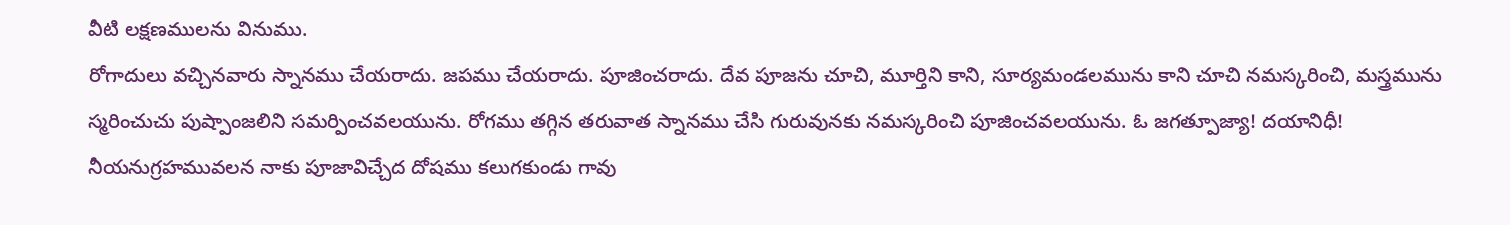వీటి లక్షణములను వినుము.
రోగాదులు వచ్చినవారు స్నానము చేయరాదు. జపము చేయరాదు. పూజించరాదు. దేవ పూజను చూచి, మూర్తిని కాని, సూర్యమండలమును కాని చూచి నమస్కరించి, మస్త్రమును స్మరించుచు పుష్పాంజలిని సమర్పించవలయును. రోగము తగ్గిన తరువాత స్నానము చేసి గురువునకు నమస్కరించి పూజించవలయును. ఓ జగత్పూజ్యా! దయానిధీ! నీయనుగ్రహమువలన నాకు పూజావిచ్చేద దోషము కలుగకుండు గావు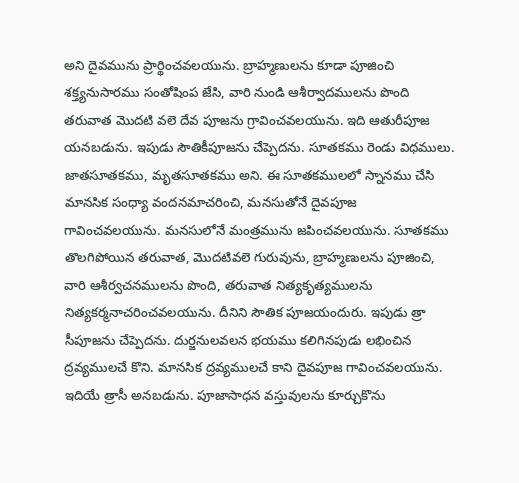అని దైవమును ప్రార్థించవలయును. బ్రాహ్మణులను కూడా పూజించి శక్త్యనుసారము సంతోషింప జేసి, వారి నుండి ఆశీర్వాదములను పొంది తరువాత మొదటి వలె దేవ పూజను గ్రావించవలయును. ఇది ఆతురీపూజ యనబడును. ఇపుడు సౌతికీపూజను చేప్పెదను. సూతకము రెండు విధములు. జాతసూతకము, మృతసూతకము అని. ఈ సూతకములలో స్నానము చేసి మానసిక సంధ్యా వందనమాచరించి, మనసుతోనే దైవపూజ గావించవలయును. మనసులోనే మంత్రమును జపించవలయును. సూతకము తొలగిపోయిన తరువాత, మొదటివలె గురువును, బ్రాహ్మణులను పూజించి, వారి ఆశీర్వచనములను పొంది, తరువాత నిత్యకృత్యములను నిత్యకర్మనాచరించవలయును. దీనిని సౌతిక పూజయందురు. ఇపుడు త్రా సీపూజను చేప్పెదను. దుర్జనులవలన భయము కలిగినపుడు లభించిన ద్రవ్యములచే కొని. మానసిక ద్రవ్యములచే కాని దైవపూజ గావించవలయును. ఇదియే త్రాసీ అనబడును. పూజాసాధన వస్తువులను కూర్చుకొను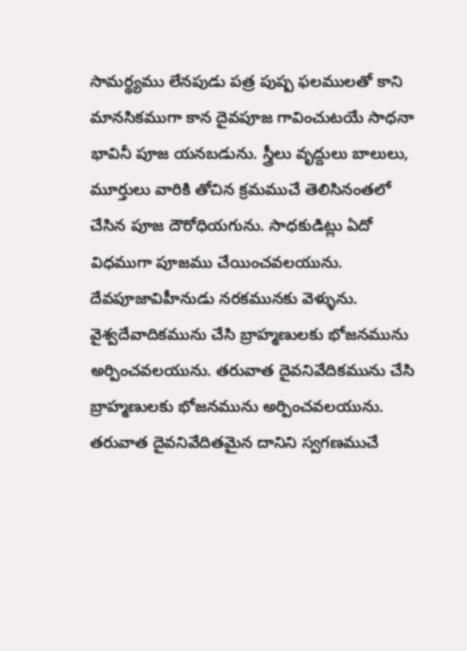సామర్థ్యము లేనపుడు పత్ర పుష్ప ఫలములతో కాని మానసికముగా కాన దైవపూజ గావించుటయే సాధనా భావినీ పూజ యనబడును. స్త్రీలు వృద్దులు బాలులు, మూర్తులు వారికి తోచిన క్రమముచే తెలిసినంతలో చేసిన పూజ దౌరోధియగును. సాధకుడిట్లు ఏదో విధముగా పూజము చేయించవలయును. దేవపూజావిహీనుడు నరకమునకు వెళ్ళును. వైశ్వదేవాదికమును చేసి బ్రాహ్మణులకు భోజనమును అర్పించవలయును. తరువాత దైవనివేదికమును చేసి బ్రాహ్మణులకు భోజనమును అర్పించవలయును. తరువాత దైవనివేదితమైన దానిని స్వగణముచే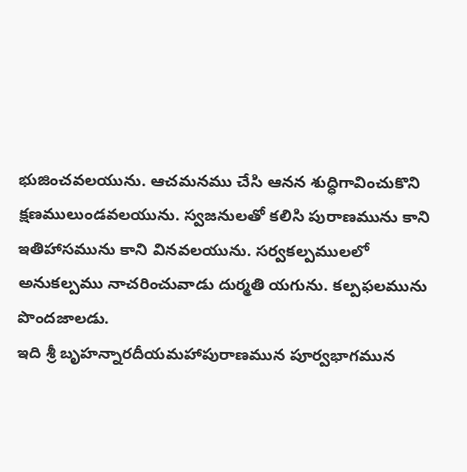భుజించవలయును. ఆచమనము చేసి ఆనన శుద్ధిగావించుకొని క్షణములుండవలయును. స్వజనులతో కలిసి పురాణమును కాని ఇతిహాసమును కాని వినవలయును. సర్వకల్పములలో అనుకల్పము నాచరించువాడు దుర్మతి యగును. కల్పఫలమును పొందజాలడు.
ఇది శ్రీ బృహన్నారదీయమహాపురాణమున పూర్వభాగమున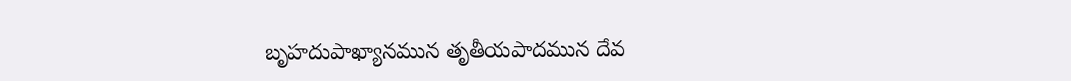బృహదుపాఖ్యానమున తృతీయపాదమున దేవ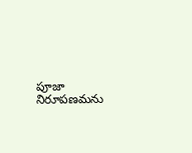పూజా నిరూపణమను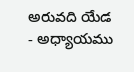అరువది యేడ - అధ్యాయము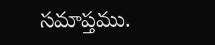సమాప్తము.